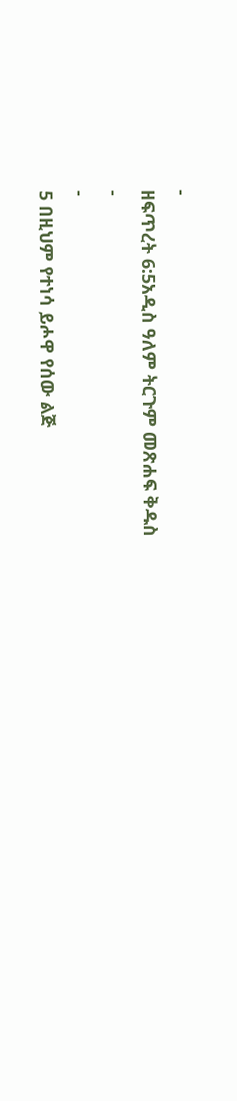-
ዘፍጥረት 6:5አዲስ ዓለም ትርጉም መጽሐፍ ቅዱስ
-
-
5 በዚህም የተነሳ ይሖዋ የሰው ልጅ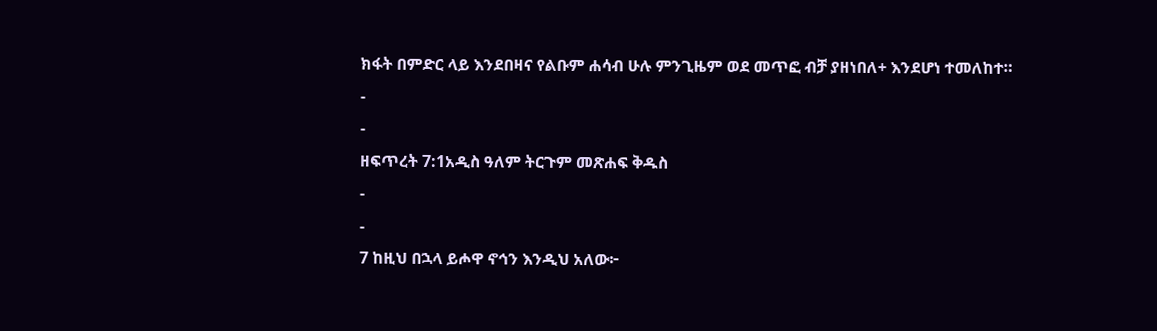ክፋት በምድር ላይ እንደበዛና የልቡም ሐሳብ ሁሉ ምንጊዜም ወደ መጥፎ ብቻ ያዘነበለ+ እንደሆነ ተመለከተ።
-
-
ዘፍጥረት 7:1አዲስ ዓለም ትርጉም መጽሐፍ ቅዱስ
-
-
7 ከዚህ በኋላ ይሖዋ ኖኅን እንዲህ አለው፦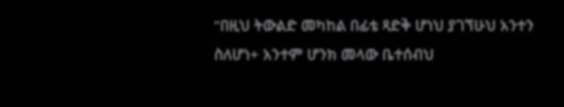“በዚህ ትውልድ መካከል በፊቴ ጻድቅ ሆነህ ያገኘሁህ አንተን ስለሆነ+ አንተም ሆንክ መላው ቤተሰብህ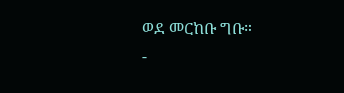ወደ መርከቡ ግቡ።
-